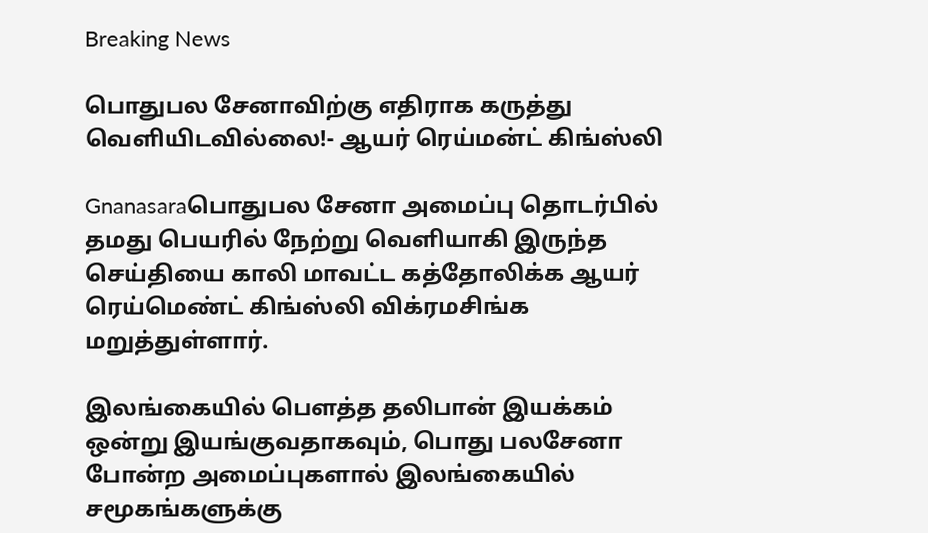Breaking News

பொதுபல சேனாவிற்கு எதிராக கருத்து வெளியிடவில்லை!- ஆயர் ரெய்மன்ட் கிங்ஸ்லி

Gnanasaraபொதுபல சேனா அமைப்பு தொடர்பில் தமது பெயரில் நேற்று வெளியாகி இருந்த செய்தியை காலி மாவட்ட கத்தோலிக்க ஆயர் ரெய்மெண்ட் கிங்ஸ்லி விக்ரமசிங்க மறுத்துள்ளார்.

இலங்கையில் பௌத்த தலிபான் இயக்கம் ஒன்று இயங்குவதாகவும், பொது பலசேனா போன்ற அமைப்புகளால் இலங்கையில் சமூகங்களுக்கு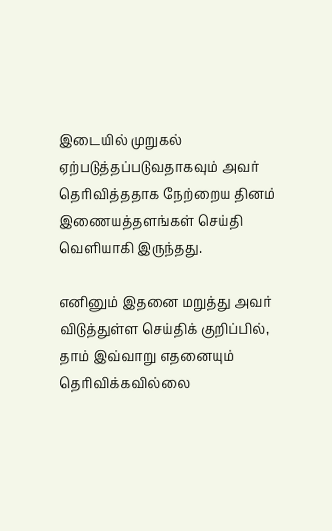இடையில் முறுகல் ஏற்படுத்தப்படுவதாகவும் அவர் தெரிவித்ததாக நேற்றைய தினம் இணையத்தளங்கள் செய்தி வெளியாகி இருந்தது.

எனினும் இதனை மறுத்து அவர் விடுத்துள்ள செய்திக் குறிப்பில், தாம் இவ்வாறு எதனையும் தெரிவிக்கவில்லை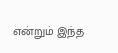என்றும் இந்த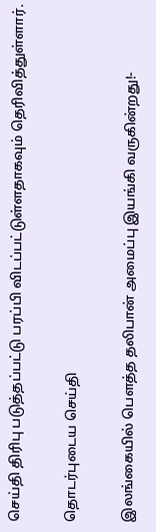செய்தி திரிபு படுத்தப்பட்டு பரப்பி விடப்பட்டுள்ளதாகவும் தெரிவித்துள்ளார்.

தொடர்புடைய செய்தி

இலங்கையில் பௌத்த தலிபான் அமைப்பு இயங்கி வருகின்றது!-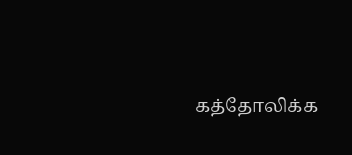கத்தோலிக்க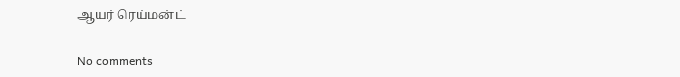ஆயர் ரெய்மன்ட்

No comments